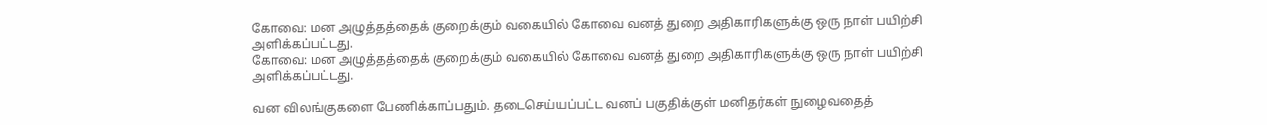கோவை: மன அழுத்தத்தைக் குறைக்கும் வகையில் கோவை வனத் துறை அதிகாரிகளுக்கு ஒரு நாள் பயிற்சி அளிக்கப்பட்டது.
கோவை: மன அழுத்தத்தைக் குறைக்கும் வகையில் கோவை வனத் துறை அதிகாரிகளுக்கு ஒரு நாள் பயிற்சி அளிக்கப்பட்டது.

வன விலங்குகளை பேணிக்காப்பதும். தடைசெய்யப்பட்ட வனப் பகுதிக்குள் மனிதர்கள் நுழைவதைத்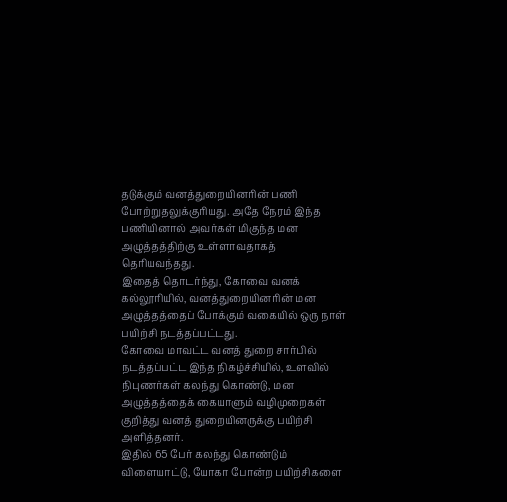தடுக்கும் வனத்துறையினரின் பணி போற்றுதலுக்குரியது. அதே நேரம் இந்த பணியினால் அவர்கள் மிகுந்த மன அழுத்தத்திற்கு உள்ளாவதாகத் தெரியவந்தது.
இதைத் தொடர்ந்து, கோவை வனக் கல்லூரியில், வனத்துறையினரின் மன அழுத்தத்தைப் போக்கும் வகையில் ஒரு நாள் பயிற்சி நடத்தப்பட்டது.
கோவை மாவட்ட வனத் துறை சார்பில் நடத்தப்பட்ட இந்த நிகழ்ச்சியில், உளவில் நிபுணர்கள் கலந்து கொண்டு, மன அழுத்தத்தைக் கையாளும் வழிமுறைகள் குறித்து வனத் துறையினருக்கு பயிற்சி அளித்தனர்.
இதில் 65 பேர் கலந்து கொண்டும் விளையாட்டு, யோகா போன்ற பயிற்சிகளை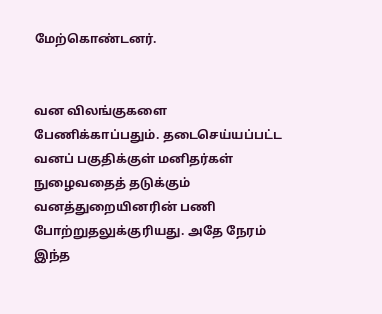மேற்கொண்டனர்.


வன விலங்குகளை பேணிக்காப்பதும். தடைசெய்யப்பட்ட வனப் பகுதிக்குள் மனிதர்கள் நுழைவதைத் தடுக்கும் வனத்துறையினரின் பணி போற்றுதலுக்குரியது. அதே நேரம் இந்த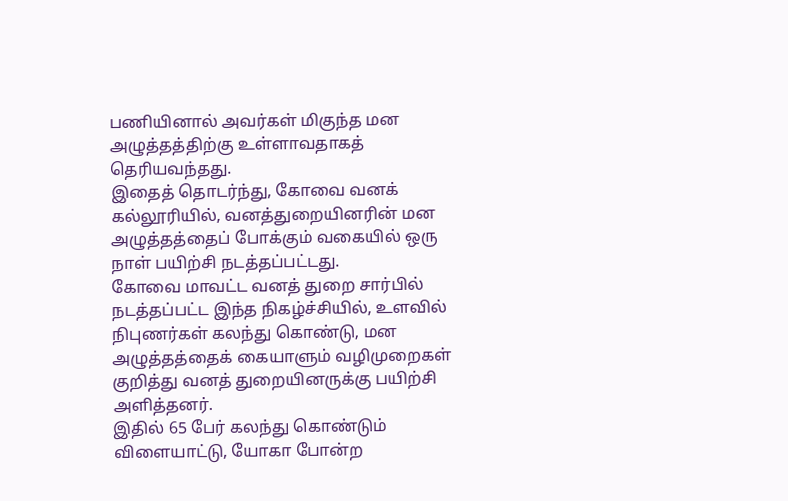பணியினால் அவர்கள் மிகுந்த மன அழுத்தத்திற்கு உள்ளாவதாகத் தெரியவந்தது.
இதைத் தொடர்ந்து, கோவை வனக் கல்லூரியில், வனத்துறையினரின் மன அழுத்தத்தைப் போக்கும் வகையில் ஒரு நாள் பயிற்சி நடத்தப்பட்டது.
கோவை மாவட்ட வனத் துறை சார்பில் நடத்தப்பட்ட இந்த நிகழ்ச்சியில், உளவில் நிபுணர்கள் கலந்து கொண்டு, மன அழுத்தத்தைக் கையாளும் வழிமுறைகள் குறித்து வனத் துறையினருக்கு பயிற்சி அளித்தனர்.
இதில் 65 பேர் கலந்து கொண்டும் விளையாட்டு, யோகா போன்ற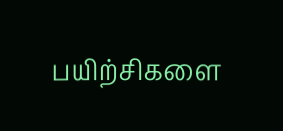பயிற்சிகளை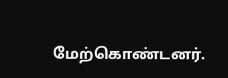மேற்கொண்டனர்.